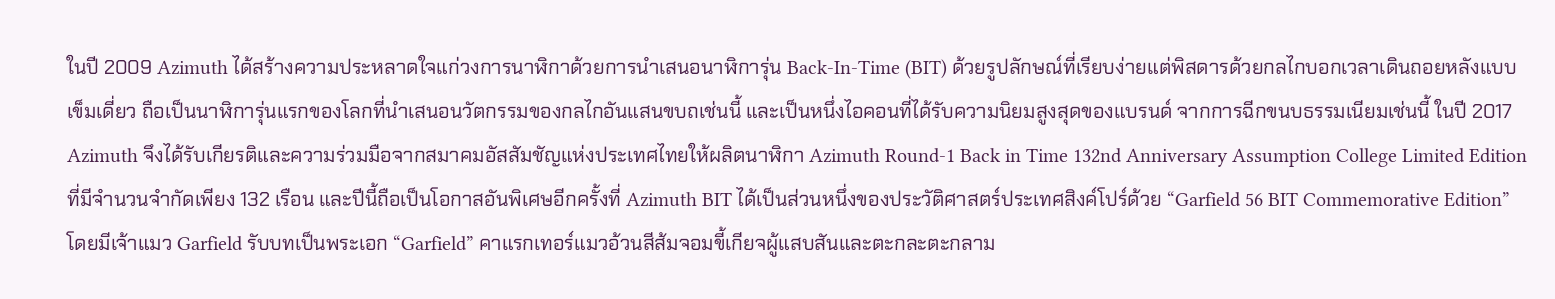ในปี 2009 Azimuth ได้สร้างความประหลาดใจแก่วงการนาฬิกาด้วยการนำเสนอนาฬิการุ่น Back-In-Time (BIT) ด้วยรูปลักษณ์ที่เรียบง่ายแต่พิสดารด้วยกลไกบอกเวลาเดินถอยหลังแบบเข็มเดี่ยว ถือเป็นนาฬิการุ่นแรกของโลกที่นำเสนอนวัตกรรมของกลไกอันแสนขบถเช่นนี้ และเป็นหนึ่งไอคอนที่ได้รับความนิยมสูงสุดของแบรนด์ จากการฉีกขนบธรรมเนียมเช่นนี้ ในปี 2017 Azimuth จึงได้รับเกียรติและความร่วมมือจากสมาคมอัสสัมชัญแห่งประเทศไทยให้ผลิตนาฬิกา Azimuth Round-1 Back in Time 132nd Anniversary Assumption College Limited Edition ที่มีจำนวนจำกัดเพียง 132 เรือน และปีนี้ถือเป็นโอกาสอันพิเศษอีกครั้งที่ Azimuth BIT ได้เป็นส่วนหนึ่งของประวัติศาสตร์ประเทศสิงค์โปร์ด้วย “Garfield 56 BIT Commemorative Edition” โดยมีเจ้าแมว Garfield รับบทเป็นพระเอก “Garfield” คาแรกเทอร์แมวอ้วนสีส้มจอมขี้เกียจผู้แสบสันและตะกละตะกลาม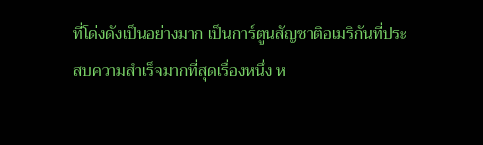ที่โด่งดังเป็นอย่างมาก เป็นการ์ตูนสัญชาติอเมริกันที่ประสบความสำเร็จมากที่สุดเรื่องหนึ่ง ห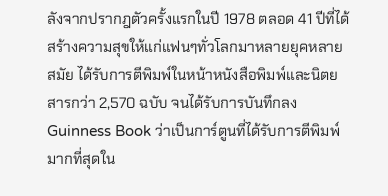ลังจากปรากฎตัวครั้งแรกในปี 1978 ตลอด 41 ปีที่ได้สร้างความสุขให้แก่แฟนๆทั่วโลกมาหลายยุคหลายสมัย ได้รับการตีพิมพ์ในหน้าหนังสือพิมพ์และนิตยสารกว่า 2,570 ฉบับ จนได้รับการบันทึกลง Guinness Book ว่าเป็นการ์ตูนที่ได้รับการตีพิมพ์มากที่สุดใน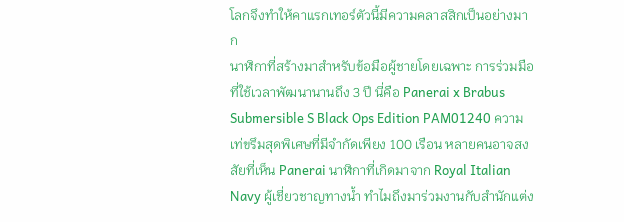โลกจึงทำให้คาแรกเทอร์ตัวนี้มีความคลาสสิกเป็นอย่างมาก
นาฬิกาที่สร้างมาสำหรับข้อมือผู้ชายโดยเฉพาะ การร่วมมือที่ใช้เวลาพัฒนานานถึง 3 ปี นี่คือ Panerai x Brabus Submersible S Black Ops Edition PAM01240 ความเท่ขรึมสุดพิเศษที่มีจำกัดเพียง 100 เรือน หลายคนอาจสงสัยที่เห็น Panerai นาฬิกาที่เกิดมาจาก Royal Italian Navy ผู้เชี่ยวชาญทางน้ำ ทำไมถึงมาร่วมงานกับสำนักแต่ง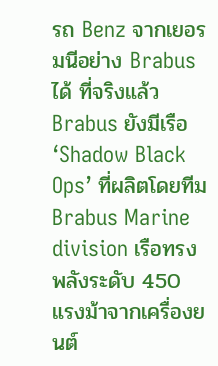รถ Benz จากเยอรมนีอย่าง Brabus ได้ ที่จริงแล้ว Brabus ยังมีเรือ ‘Shadow Black Ops’ ที่ผลิตโดยทีม Brabus Marine division เรือทรงพลังระดับ 450 แรงม้าจากเครื่องยนต์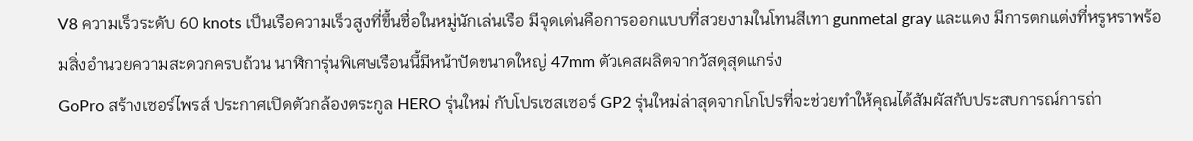V8 ความเร็วระดับ 60 knots เป็นเรือความเร็วสูงที่ขึ้นชื่อในหมู่นักเล่นเรือ มีจุดเด่นคือการออกแบบที่สวยงามในโทนสีเทา gunmetal gray และแดง มีการตกแต่งที่หรูหราพร้อมสิ่งอำนวยความสะดวกครบถ้วน นาฬิการุ่นพิเศษเรือนนี้มีหน้าปัดขนาดใหญ่ 47mm ตัวเคสผลิตจากวัสดุสุดแกร่ง
GoPro สร้างเซอร์ไพรส์ ประกาศเปิดตัวกล้องตระกูล HERO รุ่นใหม่ กับโปรเซสเซอร์ GP2 รุ่นใหม่ล่าสุดจากโกโปรที่จะช่วยทำให้คุณได้สัมผัสกับประสบการณ์การถ่า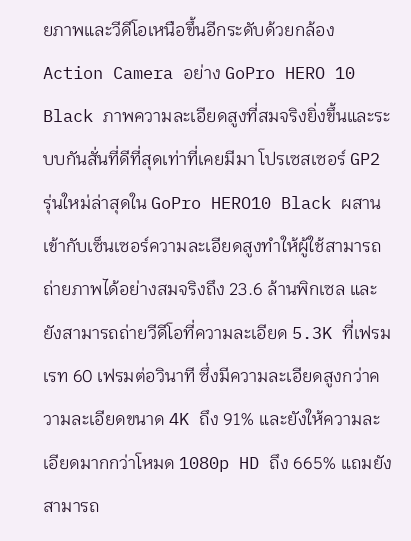ยภาพและวีดีโอเหนือขึ้นอีกระดับด้วยกล้อง Action Camera อย่าง GoPro HERO 10 Black ภาพความละเอียดสูงที่สมจริงยิ่งขึ้นและระบบกันสั่นที่ดีที่สุดเท่าที่เคยมีมา โปรเซสเซอร์ GP2 รุ่นใหม่ล่าสุดใน GoPro HERO10 Black ผสานเข้ากับเซ็นเซอร์ความละเอียดสูงทำให้ผู้ใช้สามารถถ่ายภาพได้อย่างสมจริงถึง 23.6 ล้านพิกเซล และยังสามารถถ่ายวีดีโอที่ความละเอียด 5.3K ที่เฟรมเรท 60 เฟรมต่อวินาที ซึ่งมีความละเอียดสูงกว่าความละเอียดขนาด 4K ถึง 91% และยังให้ความละเอียดมากกว่าโหมด 1080p HD ถึง 665% แถมยังสามารถ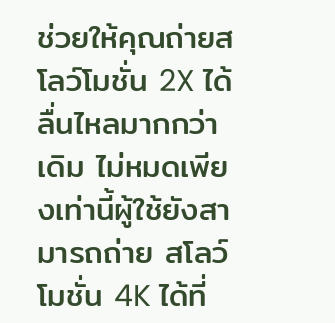ช่วยให้คุณถ่ายสโลว์โมชั่น 2X ได้ลื่นไหลมากกว่าเดิม ไม่หมดเพียงเท่านี้ผู้ใช้ยังสามารถถ่าย สโลว์โมชั่น 4K ได้ที่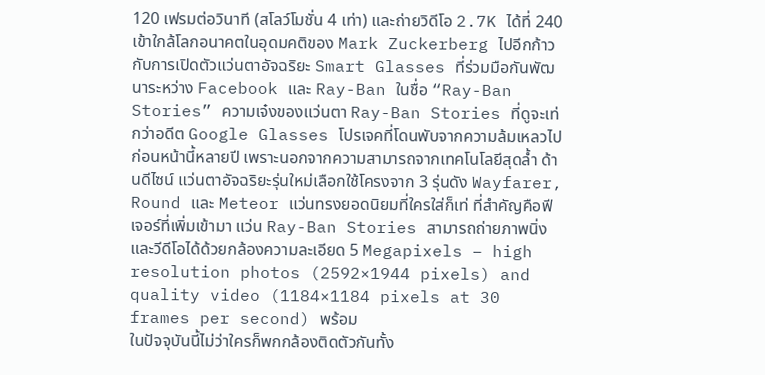120 เฟรมต่อวินาที (สโลว์โมชั่น 4 เท่า) และถ่ายวิดีโอ 2.7K ได้ที่ 240
เข้าใกล้โลกอนาคตในอุดมคติของ Mark Zuckerberg ไปอีกก้าว กับการเปิดตัวแว่นตาอัจฉริยะ Smart Glasses ที่ร่วมมือกันพัฒนาระหว่าง Facebook และ Ray-Ban ในชื่อ “Ray-Ban Stories” ความเจ๋งของแว่นตา Ray-Ban Stories ที่ดูจะเท่กว่าอดีต Google Glasses โปรเจคที่โดนพับจากความล้มเหลวไปก่อนหน้านี้หลายปี เพราะนอกจากความสามารถจากเทคโนโลยีสุดล้ำ ด้านดีไซน์ แว่นตาอัจฉริยะรุ่นใหม่เลือกใช้โครงจาก 3 รุ่นดัง Wayfarer, Round และ Meteor แว่นทรงยอดนิยมที่ใครใส่ก็เท่ ที่สำคัญคือฟีเจอร์ที่เพิ่มเข้ามา แว่น Ray-Ban Stories สามารถถ่ายภาพนิ่งและวีดีโอได้ด้วยกล้องความละเอียด 5 Megapixels – high resolution photos (2592×1944 pixels) and quality video (1184×1184 pixels at 30 frames per second) พร้อม
ในปัจจุบันนี้ไม่ว่าใครก็พกกล้องติดตัวกันทั้ง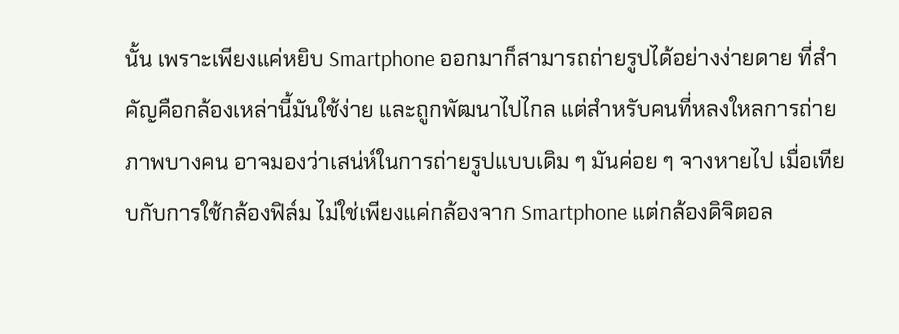นั้น เพราะเพียงแค่หยิบ Smartphone ออกมาก็สามารถถ่ายรูปได้อย่างง่ายดาย ที่สำคัญคือกล้องเหล่านี้มันใช้ง่าย และถูกพัฒนาไปไกล แต่สำหรับคนที่หลงใหลการถ่ายภาพบางคน อาจมองว่าเสน่ห์ในการถ่ายรูปแบบเดิม ๆ มันค่อย ๆ จางหายไป เมื่อเทียบกับการใช้กล้องฟิล์ม ไม่ใช่เพียงแค่กล้องจาก Smartphone แต่กล้องดิจิตอล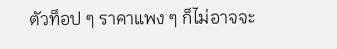ตัวท็อป ๆ ราคาแพง ๆ ก็ไม่อาจจะ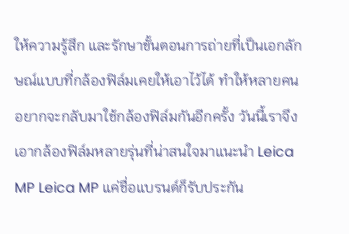ให้ความรู้สึก และรักษาขั้นตอนการถ่ายที่เป็นเอกลักษณ์แบบที่กล้องฟิล์มเคยให้เอาไว้ได้ ทำให้หลายคนอยากจะกลับมาใช้กล้องฟิล์มกันอีกครั้ง วันนี้เราจึงเอากล้องฟิล์มหลายรุ่นที่น่าสนใจมาแนะนำ Leica MP Leica MP แค่ชื่อแบรนด์ก็รับประกัน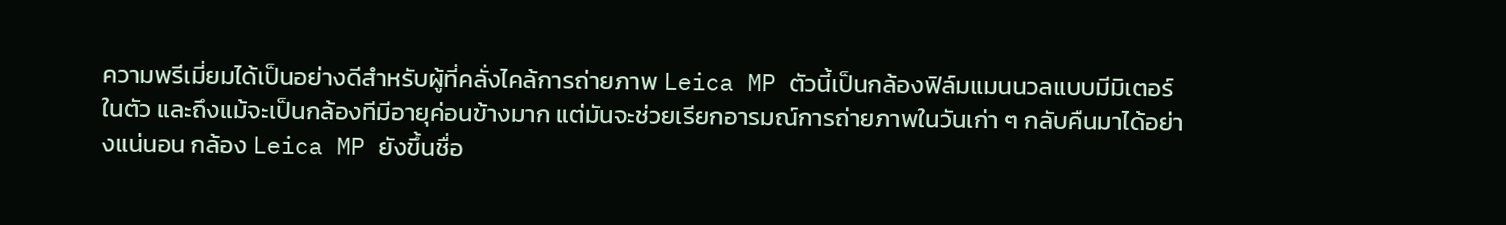ความพรีเมี่ยมได้เป็นอย่างดีสำหรับผู้ที่คลั่งไคล้การถ่ายภาพ Leica MP ตัวนี้เป็นกล้องฟิล์มแมนนวลแบบมีมิเตอร์ในตัว และถึงแม้จะเป็นกล้องทีมีอายุค่อนข้างมาก แต่มันจะช่วยเรียกอารมณ์การถ่ายภาพในวันเก่า ๆ กลับคืนมาได้อย่างแน่นอน กล้อง Leica MP ยังขึ้นชื่อ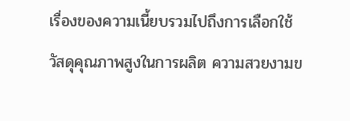เรื่องของความเนี้ยบรวมไปถึงการเลือกใช้วัสดุคุณภาพสูงในการผลิต ความสวยงามข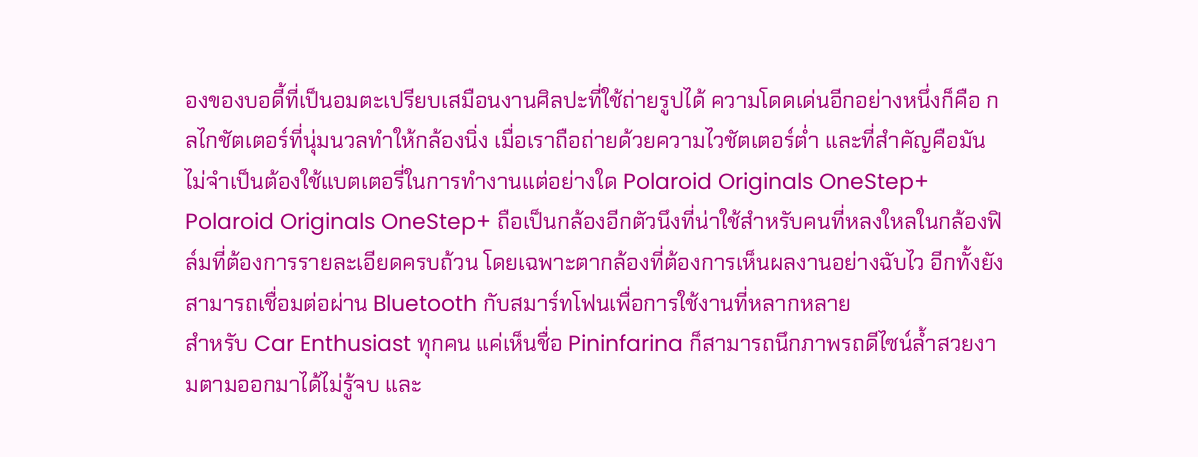องของบอดี้ที่เป็นอมตะเปรียบเสมือนงานศิลปะที่ใช้ถ่ายรูปได้ ความโดดเด่นอีกอย่างหนึ่งก็คือ กลไกชัตเตอร์ที่นุ่มนวลทำให้กล้องนิ่ง เมื่อเราถือถ่ายด้วยความไวชัตเตอร์ต่ำ และที่สำคัญคือมันไม่จำเป็นต้องใช้แบตเตอรี่ในการทำงานแต่อย่างใด Polaroid Originals OneStep+ Polaroid Originals OneStep+ ถือเป็นกล้องอีกตัวนึงที่น่าใช้สำหรับคนที่หลงใหลในกล้องฟิล์มที่ต้องการรายละเอียดครบถ้วน โดยเฉพาะตากล้องที่ต้องการเห็นผลงานอย่างฉับไว อีกทั้งยังสามารถเชื่อมต่อผ่าน Bluetooth กับสมาร์ทโฟนเพื่อการใช้งานที่หลากหลาย
สำหรับ Car Enthusiast ทุกคน แค่เห็นชื่อ Pininfarina ก็สามารถนึกภาพรถดีไซน์ล้ำสวยงามตามออกมาได้ไม่รู้จบ และ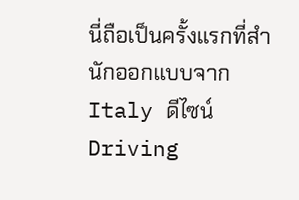นี่ถือเป็นครั้งแรกที่สำนักออกแบบจาก Italy ดีไซน์ Driving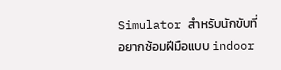Simulator สำหรับนักขับที่อยากซ้อมฝีมือแบบ indoor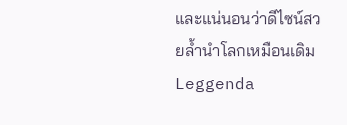และแน่นอนว่าดีไซน์สวยล้ำนำโลกเหมือนเดิม Leggenda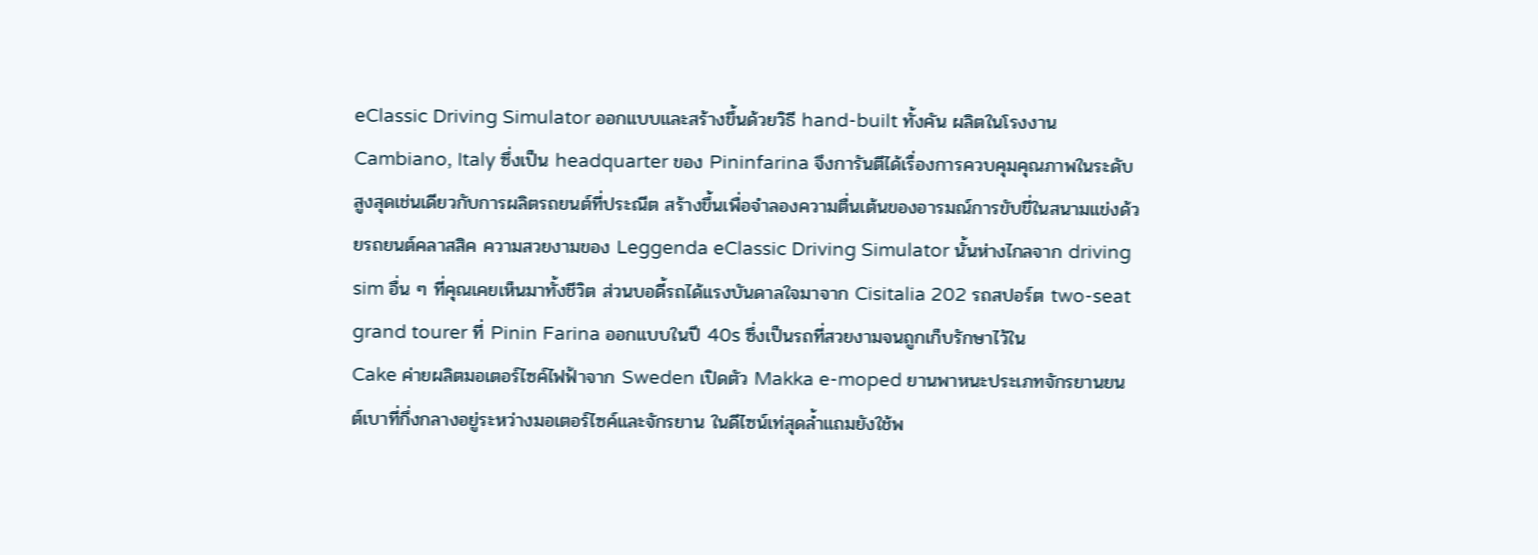eClassic Driving Simulator ออกแบบและสร้างขึ้นด้วยวิธี hand-built ทั้งคัน ผลิตในโรงงาน Cambiano, Italy ซึ่งเป็น headquarter ของ Pininfarina จึงการันตีได้เรื่องการควบคุมคุณภาพในระดับสูงสุดเช่นเดียวกับการผลิตรถยนต์ที่ประณีต สร้างขึ้นเพื่อจำลองความตื่นเต้นของอารมณ์การขับขี่ในสนามแข่งด้วยรถยนต์คลาสสิค ความสวยงามของ Leggenda eClassic Driving Simulator นั้นห่างไกลจาก driving sim อื่น ๆ ที่คุณเคยเห็นมาทั้งชีวิต ส่วนบอดี้รถได้แรงบันดาลใจมาจาก Cisitalia 202 รถสปอร์ต two-seat grand tourer ที่ Pinin Farina ออกแบบในปี 40s ซึ่งเป็นรถที่สวยงามจนถูกเก็บรักษาไว้ใน
Cake ค่ายผลิตมอเตอร์ไซค์ไฟฟ้าจาก Sweden เปิดตัว Makka e-moped ยานพาหนะประเภทจักรยานยนต์เบาที่กึ่งกลางอยู่ระหว่างมอเตอร์ไซค์และจักรยาน ในดีไซน์เท่สุดล้ำแถมยังใช้พ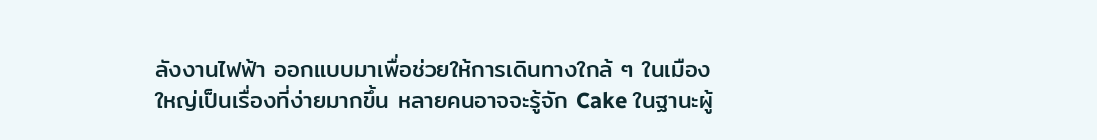ลังงานไฟฟ้า ออกแบบมาเพื่อช่วยให้การเดินทางใกล้ ๆ ในเมืองใหญ่เป็นเรื่องที่ง่ายมากขึ้น หลายคนอาจจะรู้จัก Cake ในฐานะผู้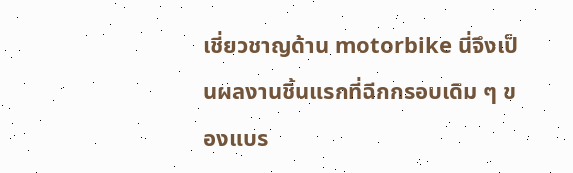เชี่ยวชาญด้าน motorbike นี่จึงเป็นผลงานชิ้นแรกที่ฉีกกรอบเดิม ๆ ของแบร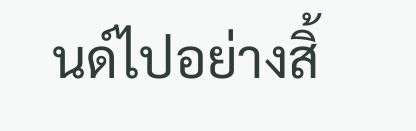นด์ไปอย่างสิ้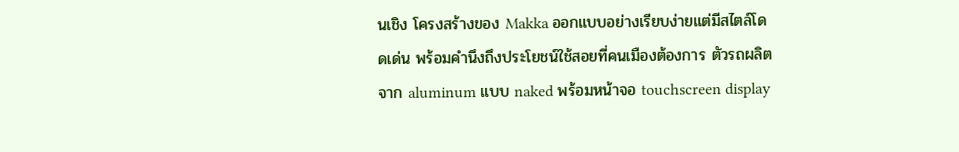นเชิง โครงสร้างของ Makka ออกแบบอย่างเรียบง่ายแต่มีสไตล์โดดเด่น พร้อมคำนึงถึงประโยชน์ใช้สอยที่คนเมืองต้องการ ตัวรถผลิตจาก aluminum แบบ naked พร้อมหน้าจอ touchscreen display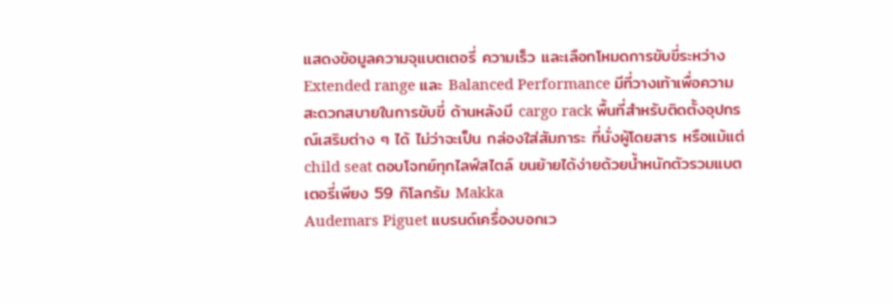แสดงข้อมูลความจุแบตเตอรี่ ความเร็ว และเลือกโหมดการขับขี่ระหว่าง Extended range และ Balanced Performance มีที่วางเท้าเพื่อความสะดวกสบายในการขับขี่ ด้านหลังมี cargo rack พื้นที่สำหรับติดตั้งอุปกรณ์เสริมต่าง ๆ ได้ ไม่ว่าจะเป็น กล่องใส่สัมภาระ ที่นั่งผู้โดยสาร หรือแม้แต่ child seat ตอบโจทย์ทุกไลฟ์สไตล์ ขนย้ายได้ง่ายด้วยน้ำหนักตัวรวมแบตเตอรี่เพียง 59 กิโลกรัม Makka
Audemars Piguet แบรนด์เครื่องบอกเว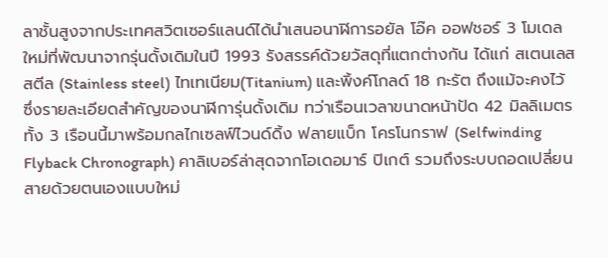ลาชั้นสูงจากประเทศสวิตเซอร์แลนด์ได้นำเสนอนาฬิการอยัล โอ๊ค ออฟชอร์ 3 โมเดลใหม่ที่พัฒนาจากรุ่นดั้งเดิมในปี 1993 รังสรรค์ด้วยวัสดุที่แตกต่างกัน ได้แก่ สเตนเลส สตีล (Stainless steel) ไทเทเนียม(Titanium) และพิ้งค์โกลด์ 18 กะรัต ถึงแม้จะคงไว้ซึ่งรายละเอียดสำคัญของนาฬิการุ่นดั้งเดิม ทว่าเรือนเวลาขนาดหน้าปัด 42 มิลลิเมตรทั้ง 3 เรือนนี้มาพร้อมกลไกเซลฟ์ไวนด์ดิ้ง ฟลายแบ็ก โครโนกราฟ (Selfwinding Flyback Chronograph) คาลิเบอร์ล่าสุดจากโอเดอมาร์ ปิเกต์ รวมถึงระบบถอดเปลี่ยนสายด้วยตนเองแบบใหม่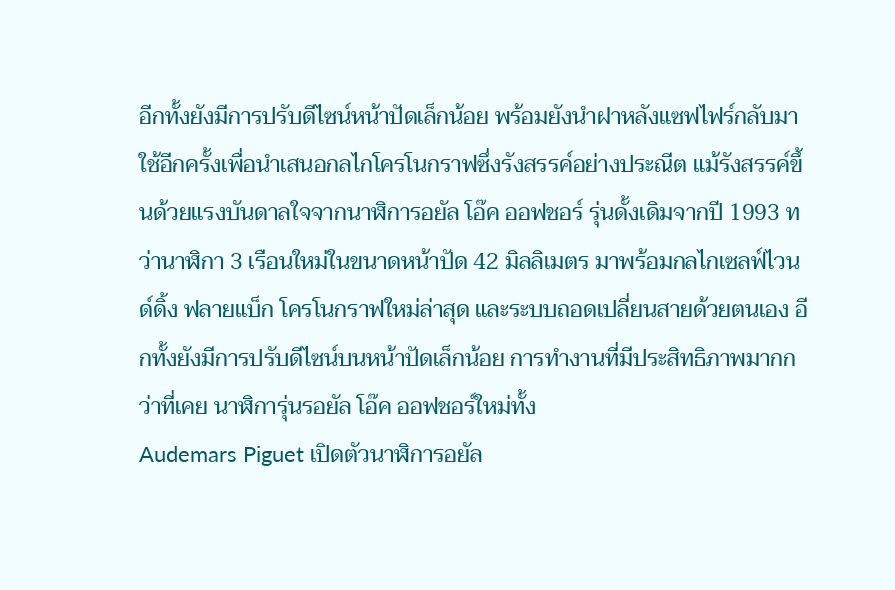อีกทั้งยังมีการปรับดีไซน์หน้าปัดเล็กน้อย พร้อมยังนำฝาหลังแซฟไฟร์กลับมาใช้อีกครั้งเพื่อนำเสนอกลไกโครโนกราฟซึ่งรังสรรค์อย่างประณีต แม้รังสรรค์ขึ้นด้วยแรงบันดาลใจจากนาฬิการอยัล โอ๊ค ออฟชอร์ รุ่นดั้งเดิมจากปี 1993 ทว่านาฬิกา 3 เรือนใหม่ในขนาดหน้าปัด 42 มิลลิเมตร มาพร้อมกลไกเซลฟ์ไวนด์ดิ้ง ฟลายแบ็ก โครโนกราฟใหม่ล่าสุด และระบบถอดเปลี่ยนสายด้วยตนเอง อีกทั้งยังมีการปรับดีไซน์บนหน้าปัดเล็กน้อย การทำงานที่มีประสิทธิภาพมากกว่าที่เคย นาฬิการุ่นรอยัล โอ๊ค ออฟชอร์ใหม่ทั้ง
Audemars Piguet เปิดตัวนาฬิการอยัล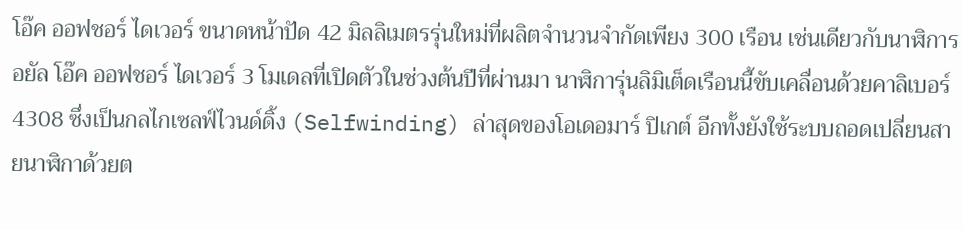โอ๊ค ออฟชอร์ ไดเวอร์ ขนาดหน้าปัด 42 มิลลิเมตรรุ่นใหม่ที่ผลิตจำนวนจำกัดเพียง 300 เรือน เช่นเดียวกับนาฬิการอยัล โอ๊ค ออฟชอร์ ไดเวอร์ 3 โมเดลที่เปิดตัวในช่วงต้นปีที่ผ่านมา นาฬิการุ่นลิมิเต็ดเรือนนี้ขับเคลื่อนด้วยคาลิเบอร์ 4308 ซึ่งเป็นกลไกเซลฟ์ไวนด์ดิ้ง (Selfwinding) ล่าสุดของโอเดอมาร์ ปิเกต์ อีกทั้งยังใช้ระบบถอดเปลี่ยนสายนาฬิกาด้วยต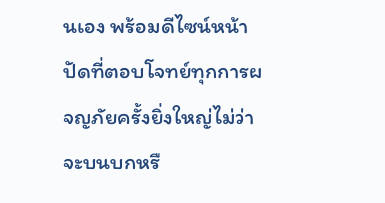นเอง พร้อมดีไซน์หน้าปัดที่ตอบโจทย์ทุกการผจญภัยครั้งยิ่งใหญ่ไม่ว่าจะบนบกหรื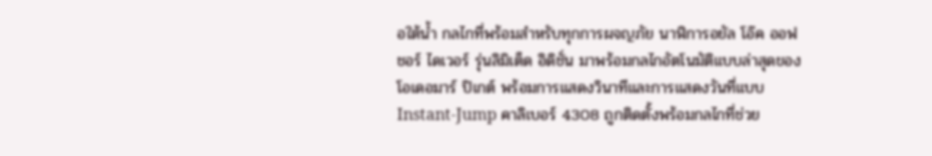อใต้น้ำ กลไกที่พร้อมสำหรับทุกการผจญภัย นาฬิการอยัล โอ๊ค ออฟชอร์ ไดเวอร์ รุ่นลิมิเต็ด อิดิชั่น มาพร้อมกลไกอัตโนมัติแบบล่าสุดของโอเดอมาร์ ปิเกต์ พร้อมการแสดงวินาทีและการแสดงวันที่แบบ Instant-Jump คาลิเบอร์ 4308 ถูกติดตั้งพร้อมกลไกที่ช่วย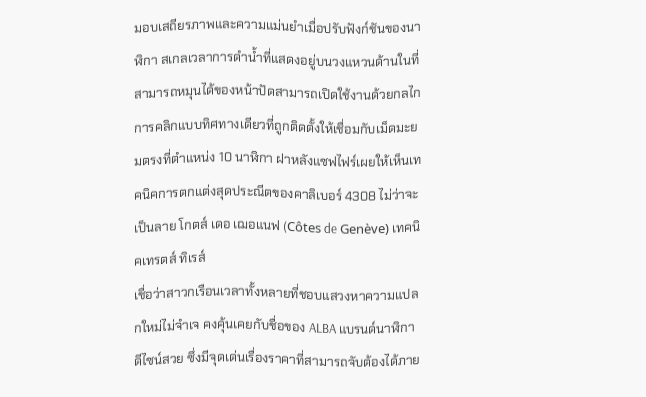มอบเสถียรภาพและความแม่นยำเมื่อปรับฟังก์ชันของนาฬิกา สเกลเวลาการดำน้ำที่แสดงอยู่บนวงแหวนด้านในที่สามารถหมุนได้ของหน้าปัดสามารถเปิดใช้งานด้วยกลไกการคลิกแบบทิศทางเดียวที่ถูกติดตั้งให้เชื่อมกับเม็ดมะยมตรงที่ตำแหน่ง 10 นาฬิกา ฝาหลังแซฟไฟร์เผยให้เห็นเทคนิคการตกแต่งสุดประณีตของคาลิเบอร์ 4308 ไม่ว่าจะเป็นลาย โกตส์ เดอ เฌอแนฟ (Côtes de Genève) เทคนิคเทรตส์ ทิเรส์
เชื่อว่าสาวกเรือนเวลาทั้งหลายที่ชอบแสวงหาความแปลกใหม่ไม่จำเจ คงคุ้นเคยกับชื่อของ ALBA แบรนด์นาฬิกาดีไซน์สวย ซึ่งมีจุดเด่นเรื่องราคาที่สามารถจับต้องได้ภาย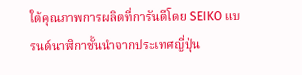ใต้คุณภาพการผลิตที่การันตีโดย SEIKO แบรนด์นาฬิกาชั้นนำจากประเทศญี่ปุ่น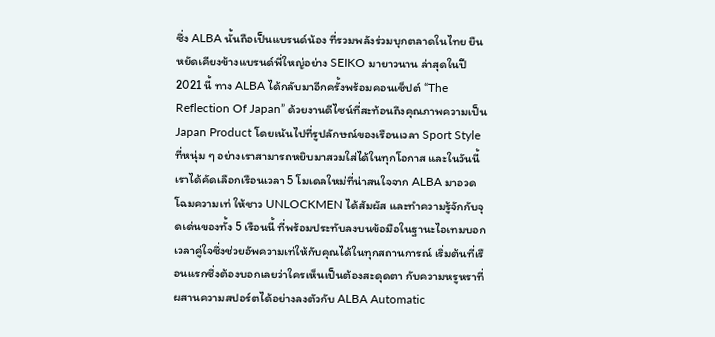ซึ่ง ALBA นั้นถือเป็นแบรนด์น้อง ที่รวมพลังร่วมบุกตลาดในไทย ยืนหยัดเคียงข้างแบรนด์พี่ใหญ่อย่าง SEIKO มายาวนาน ล่าสุดในปี 2021 นี้ ทาง ALBA ได้กลับมาอีกครั้งพร้อมคอนเซ็ปต์ “The Reflection Of Japan” ด้วยงานดีไซน์ที่สะท้อนถึงคุณภาพความเป็น Japan Product โดยเน้นไปที่รูปลักษณ์ของเรือนเวลา Sport Style ที่หนุ่ม ๆ อย่างเราสามารถหยิบมาสวมใส่ได้ในทุกโอกาส และในวันนี้เราได้คัดเลือกเรือนเวลา 5 โมเดลใหม่ที่น่าสนใจจาก ALBA มาอวดโฉมความเท่ ให้ชาว UNLOCKMEN ได้สัมผัส และทำความรู้จักกับจุดเด่นของทั้ง 5 เรือนนี้ ที่พร้อมประทับลงบนข้อมือในฐานะไอเทมบอกเวลาคู่ใจซึ่งช่วยอัพความเท่ให้กับคุณได้ในทุกสถานการณ์ เริ่มต้นที่เรือนแรกซึ่งต้องบอกเลยว่าใครเห็นเป็นต้องสะดุดตา กับความหรูหราที่ผสานความสปอร์ตได้อย่างลงตัวกับ ALBA Automatic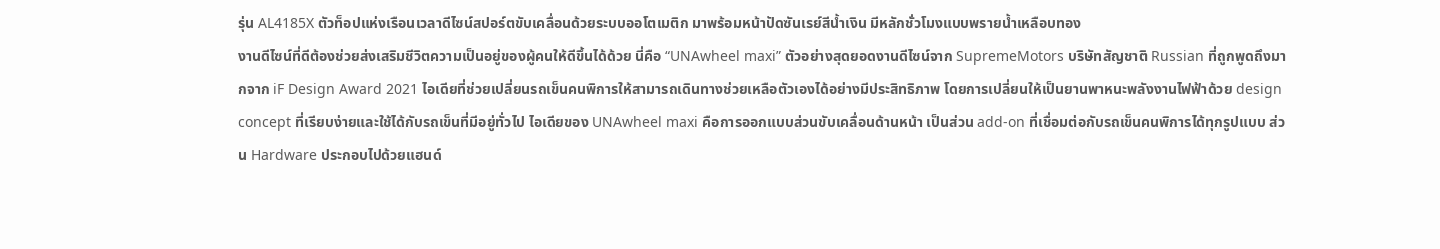รุ่น AL4185X ตัวท็อปแห่งเรือนเวลาดีไซน์สปอร์ตขับเคลื่อนด้วยระบบออโตเมติก มาพร้อมหน้าปัดซันเรย์สีน้ำเงิน มีหลักชั่วโมงแบบพรายน้ำเหลือบทอง
งานดีไซน์ที่ดีต้องช่วยส่งเสริมชีวิตความเป็นอยู่ของผู้คนให้ดีขึ้นได้ด้วย นี่คือ “UNAwheel maxi” ตัวอย่างสุดยอดงานดีไซน์จาก SupremeMotors บริษัทสัญชาติ Russian ที่ถูกพูดถึงมากจาก iF Design Award 2021 ไอเดียที่ช่วยเปลี่ยนรถเข็นคนพิการให้สามารถเดินทางช่วยเหลือตัวเองได้อย่างมีประสิทธิภาพ โดยการเปลี่ยนให้เป็นยานพาหนะพลังงานไฟฟ้าด้วย design concept ที่เรียบง่ายและใช้ได้กับรถเข็นที่มีอยู่ทั่วไป ไอเดียของ UNAwheel maxi คือการออกแบบส่วนขับเคลื่อนด้านหน้า เป็นส่วน add-on ที่เชื่อมต่อกับรถเข็นคนพิการได้ทุกรูปแบบ ส่วน Hardware ประกอบไปด้วยแฮนด์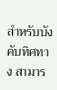สำหรับบังคับทิศทาง สามาร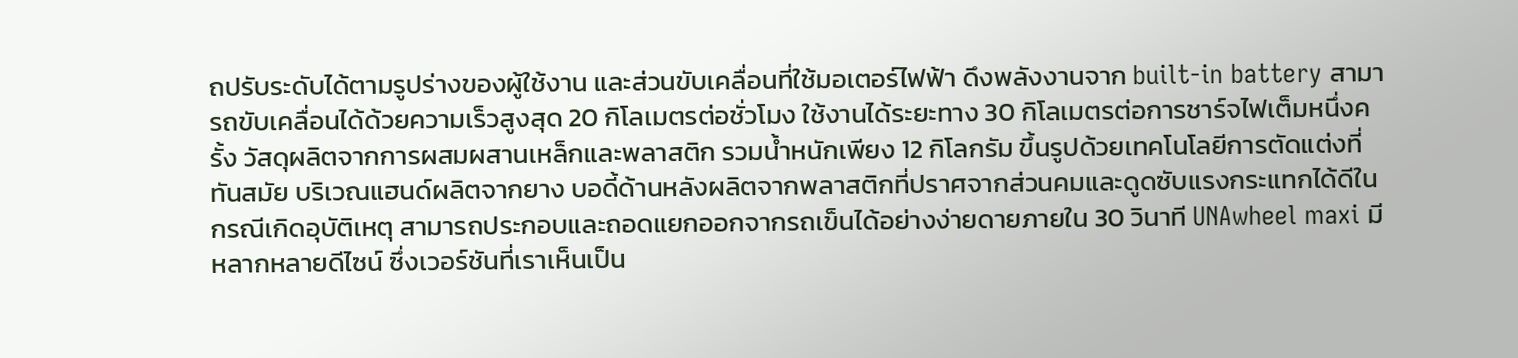ถปรับระดับได้ตามรูปร่างของผู้ใช้งาน และส่วนขับเคลื่อนที่ใช้มอเตอร์ไฟฟ้า ดึงพลังงานจาก built-in battery สามารถขับเคลื่อนได้ด้วยความเร็วสูงสุด 20 กิโลเมตรต่อชั่วโมง ใช้งานได้ระยะทาง 30 กิโลเมตรต่อการชาร์จไฟเต็มหนึ่งครั้ง วัสดุผลิตจากการผสมผสานเหล็กและพลาสติก รวมน้ำหนักเพียง 12 กิโลกรัม ขึ้นรูปด้วยเทคโนโลยีการตัดแต่งที่ทันสมัย บริเวณแฮนด์ผลิตจากยาง บอดี้ด้านหลังผลิตจากพลาสติกที่ปราศจากส่วนคมและดูดซับแรงกระแทกได้ดีในกรณีเกิดอุบัติเหตุ สามารถประกอบและถอดแยกออกจากรถเข็นได้อย่างง่ายดายภายใน 30 วินาที UNAwheel maxi มีหลากหลายดีไซน์ ซึ่งเวอร์ชันที่เราเห็นเป็น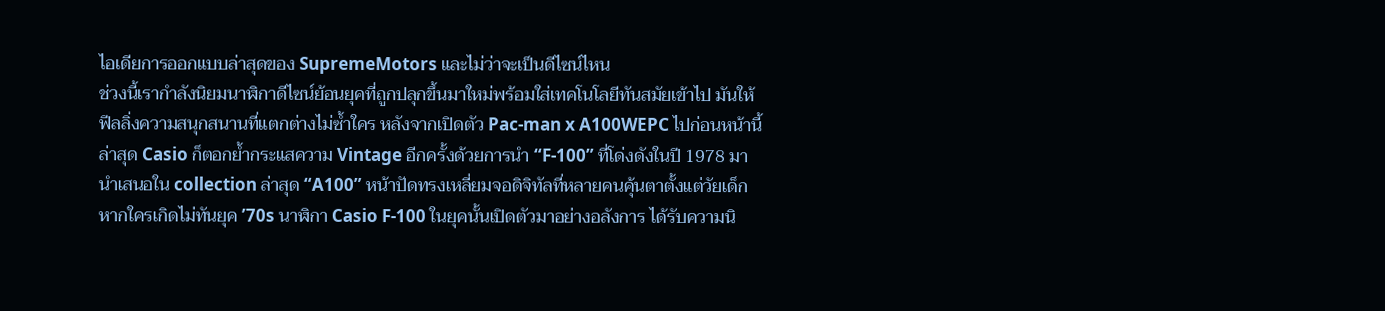ไอเดียการออกแบบล่าสุดของ SupremeMotors และไม่ว่าจะเป็นดีไซน์ไหน
ช่วงนี้เรากำลังนิยมนาฬิกาดีไซน์ย้อนยุคที่ถูกปลุกขึ้นมาใหม่พร้อมใส่เทคโนโลยีทันสมัยเข้าไป มันให้ฟีลลิ่งความสนุกสนานที่แตกต่างไม่ซ้ำใคร หลังจากเปิดตัว Pac-man x A100WEPC ไปก่อนหน้านี้ ล่าสุด Casio ก็ตอกย้ำกระแสความ Vintage อีกครั้งด้วยการนำ “F-100” ที่โด่งดังในปี 1978 มานำเสนอใน collection ล่าสุด “A100” หน้าปัดทรงเหลี่ยมจอดิจิทัลที่หลายคนคุ้นตาตั้งแต่วัยเด็ก หากใครเกิดไม่ทันยุค ’70s นาฬิกา Casio F-100 ในยุคนั้นเปิดตัวมาอย่างอลังการ ได้รับความนิ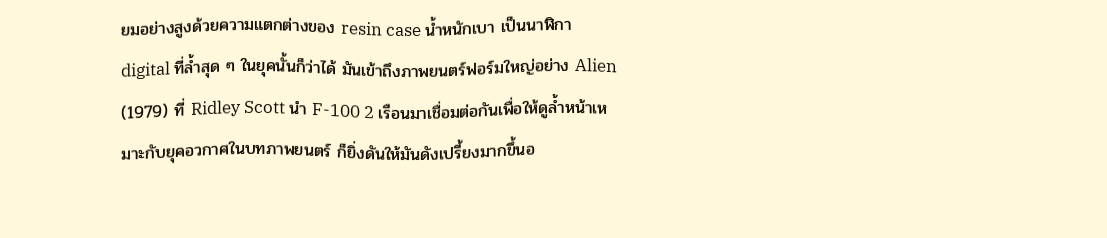ยมอย่างสูงด้วยความแตกต่างของ resin case น้ำหนักเบา เป็นนาฬิกา digital ที่ล้ำสุด ๆ ในยุคนั้นก็ว่าได้ มันเข้าถึงภาพยนตร์ฟอร์มใหญ่อย่าง Alien (1979) ที่ Ridley Scott นำ F-100 2 เรือนมาเชื่อมต่อกันเพื่อให้ดูล้ำหน้าเหมาะกับยุคอวกาศในบทภาพยนตร์ ก็ยิ่งดันให้มันดังเปรี้ยงมากขึ้นอ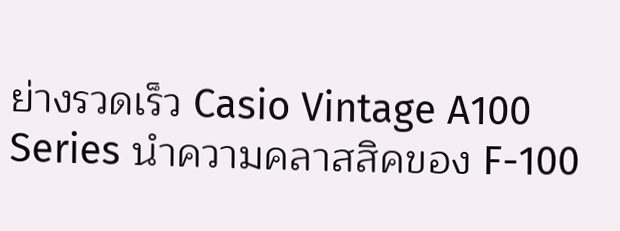ย่างรวดเร็ว Casio Vintage A100 Series นำความคลาสสิคของ F-100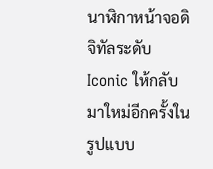นาฬิกาหน้าจอดิจิทัลระดับ Iconic ให้กลับมาใหม่อีกครั้งในรูปแบบ